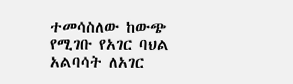ተመሳስለው ከውጭ የሚገቡ የአገር ባህል አልባሳት ለአገር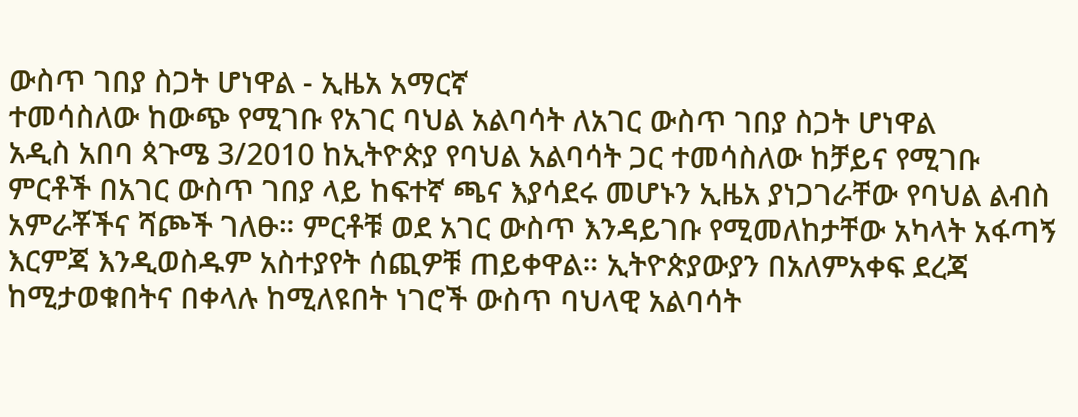ውስጥ ገበያ ስጋት ሆነዋል - ኢዜአ አማርኛ
ተመሳስለው ከውጭ የሚገቡ የአገር ባህል አልባሳት ለአገር ውስጥ ገበያ ስጋት ሆነዋል
አዲስ አበባ ጳጉሜ 3/2010 ከኢትዮጵያ የባህል አልባሳት ጋር ተመሳስለው ከቻይና የሚገቡ ምርቶች በአገር ውስጥ ገበያ ላይ ከፍተኛ ጫና እያሳደሩ መሆኑን ኢዜአ ያነጋገራቸው የባህል ልብስ አምራቾችና ሻጮች ገለፁ። ምርቶቹ ወደ አገር ውስጥ እንዳይገቡ የሚመለከታቸው አካላት አፋጣኝ እርምጃ እንዲወስዱም አስተያየት ሰጪዎቹ ጠይቀዋል። ኢትዮጵያውያን በአለምአቀፍ ደረጃ ከሚታወቁበትና በቀላሉ ከሚለዩበት ነገሮች ውስጥ ባህላዊ አልባሳት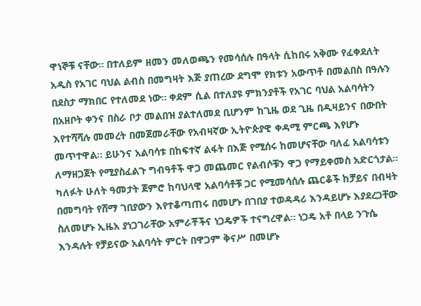ዋነኞቹ ናቸው። በተለይም ዘመን መለወጫን የመሳሰሉ በዓላት ሲከበሩ አቅሙ የፈቀደለት አዲስ የአገር ባህል ልብስ በመግዛት እጅ ያጠረው ደግሞ የክቱን አውጥቶ በመልበስ በዓሉን በደስታ ማክበር የተለመደ ነው። ቀደም ሲል በተለያዩ ምክንያቶች የአገር ባህል አልባሳትን በአዘቦት ቀንና በስራ ቦታ መልበዝ ያልተለመደ ቢሆንም ከጊዜ ወደ ጊዜ በዲዛይንና በውበት እየተሻሻሉ መመረት በመጀመራቸው የአብዛኛው ኢትዮጵያዊ ቀዳሚ ምርጫ እየሆኑ መጥተዋል። ይሁንና አልባሳቱ በከፍተኛ ልፋት በእጅ የሚሰሩ ከመሆናቸው ባለፈ አልባሳቱን ለማዘጋጀት የሚያስፈልጉ ግብዓቶች ዋጋ መጨመር የልብሶቹን ዋጋ የማይቀመስ አድርጎታል። ካለፉት ሁለት ዓመታት ጀምሮ ከባህላዊ አልባሳቶቹ ጋር የሚመሳሰሉ ጨርቆች ከቻይና በብዛት በመግባት የሸማ ገበያውን እየተቆጣጠሩ በመሆኑ በገበያ ተወዳዳሪ እንዳይሆኑ እያደረጋቸው ስለመሆኑ ኢዜአ ያነጋገራቸው አምራቾችና ነጋዴዎች ተናግረዋል። ነጋዴ አቶ በላይ ንጉሴ እንዳሉት የቻይናው አልባሳት ምርት በዋጋም ቅናሥ በመሆኑ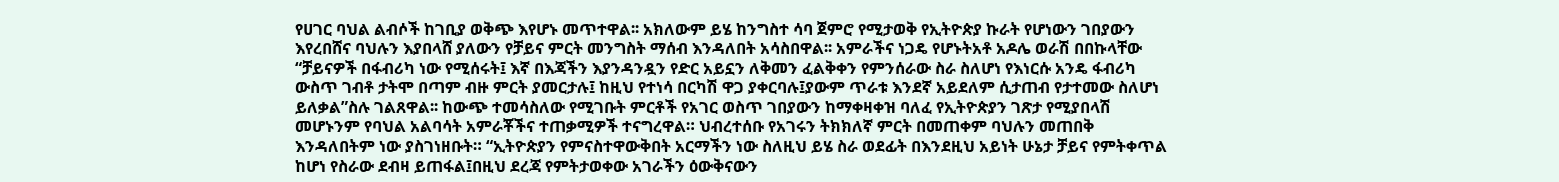የሀገር ባህል ልብሶች ከገቢያ ወቅጭ እየሆኑ መጥተዋል፡፡ አክለውም ይሄ ከንግስተ ሳባ ጀምሮ የሚታወቅ የኢትዮጵያ ኩራት የሆነውን ገበያውን እየረበሸና ባህሉን እያበላሸ ያለውን የቻይና ምርት መንግስት ማሰብ እንዳለበት አሳስበዋል፡፡ አምራችና ነጋዴ የሆኑትአቶ አዶሌ ወራሽ በበኩላቸው “ቻይናዎች በፋብሪካ ነው የሚሰሩት፤ እኛ በእጃችን እያንዳንዷን የድር አይኗን ለቅመን ፈልቅቀን የምንሰራው ስራ ስለሆነ የእነርሱ አንዴ ፋብሪካ ውስጥ ገብቶ ታትሞ በጣም ብዙ ምርት ያመርታሉ፤ ከዚህ የተነሳ በርካሽ ዋጋ ያቀርባሉ፤ያውም ጥራቱ እንደኛ አይደለም ሲታጠብ የታተመው ስለሆነ ይለቃል”ስሉ ገልጸዋል፡፡ ከውጭ ተመሳስለው የሚገቡት ምርቶች የአገር ወስጥ ገበያውን ከማቀዛቀዝ ባለፈ የኢትዮጵያን ገጽታ የሚያበላሽ መሆኑንም የባህል አልባሳት አምራቾችና ተጠቃሚዎች ተናግረዋል። ህብረተሰቡ የአገሩን ትክክለኛ ምርት በመጠቀም ባህሉን መጠበቅ እንዳለበትም ነው ያስገነዘቡት። “ኢትዮጵያን የምናስተዋውቅበት አርማችን ነው ስለዚህ ይሄ ስራ ወደፊት በእንደዚህ አይነት ሁኔታ ቻይና የምትቀጥል ከሆነ የስራው ደብዛ ይጠፋል፤በዚህ ደረጃ የምትታወቀው አገራችን ዕውቅናውን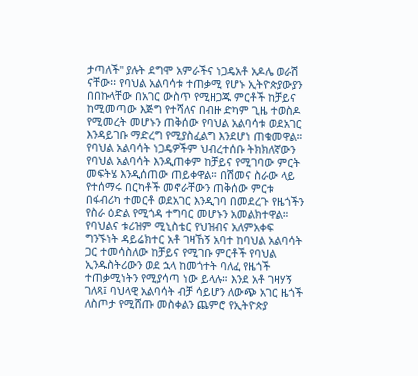ታጣለች'' ያሉት ደግሞ አምራችና ነጋዴአቶ አዶሌ ወራሽ ናቸው፡፡ የባህል አልባሳቱ ተጠቃሚ የሆኑ ኢትዮጵያውያን በበኩላቸው በአገር ውስጥ የሚዘጋጁ ምርቶች ከቻይና ከሚመጣው እጅግ የተሻለና በብዙ ድካም ጊዜ ተወስዶ የሚመረት መሆኑን ጠቅሰው የባህል አልባሳቱ ወደአገር እንዳይገቡ ማድረግ የሚያስፈልግ እንደሆነ ጠቁመዋል። የባህል አልባሳት ነጋዴዎችም ህብረተሰቡ ትክክለኛውን የባህል አልባሳት እንዲጠቀም ከቻይና የሚገባው ምርት መፍትሄ እንዲሰጠው ጠይቀዋል። በሽመና ስራው ላይ የተሰማሩ በርካቶች መኖራቸውን ጠቅሰው ምርቱ በፋብሪካ ተመርቶ ወደአገር እንዲገባ በመደረጉ የዜጎችን የስራ ዕድል የሚጎዳ ተግባር መሆኑን አመልክተዋል። የባህልና ቱሪዝም ሚኒስቴር የህዝብና አለምአቀፍ ግንኙነት ዳይሬክተር አቶ ገዛኸኝ አባተ ከባህል አልባሳት ጋር ተመሳስለው ከቻይና የሚገቡ ምርቶች የባህል ኢንዱስትሪውን ወደ ኋላ ከመጎተት ባለፈ የዜጎች ተጠቃሚነትን የሚያሳጣ ነው ይላሉ። እንደ አቶ ገዛሃኝ ገለጻ፤ ባህላዊ አልባሳት ብቻ ሳይሆን ለውጭ አገር ዜጎች ለስጦታ የሚሸጡ መስቀልን ጨምሮ የኢትዮጵያ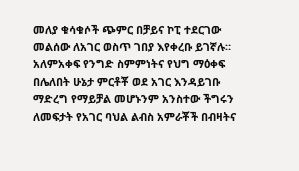መለያ ቁሳቁሶች ጭምር በቻይና ኮፒ ተደርገው መልሰው ለአገር ወስጥ ገበያ እየቀረቡ ይገኛሉ። አለምአቀፍ የንግድ ስምምነትና የህግ ማዕቀፍ በሌለበት ሁኔታ ምርቶቾ ወደ አገር እንዳይገቡ ማድረግ የማይቻል መሆኑንም አንስተው ችግሩን ለመፍታት የአገር ባህል ልብስ አምራቾች በብዛትና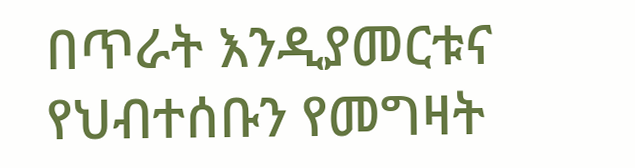በጥራት እንዲያመርቱና የህብተሰቡን የመግዛት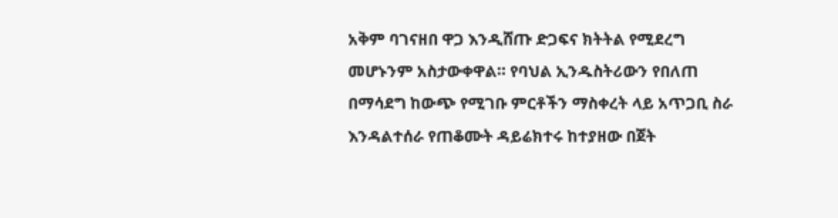አቅም ባገናዘበ ዋጋ እንዲሸጡ ድጋፍና ክትትል የሚደረግ መሆኑንም አስታውቀዋል። የባህል ኢንዱስትሪውን የበለጠ በማሳደግ ከውጭ የሚገቡ ምርቶችን ማስቀረት ላይ አጥጋቢ ስራ እንዳልተሰራ የጠቆሙት ዳይሬክተሩ ከተያዘው በጀት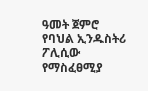ዓመት ጀምሮ የባህል ኢንዱስትሪ ፖሊሲው የማስፈፀሚያ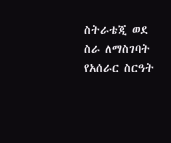ስትራቴጂ ወደ ስራ ለማስገባት የአሰራር ስርዓት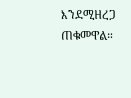እንደሚዘረጋ ጠቁመዋል።